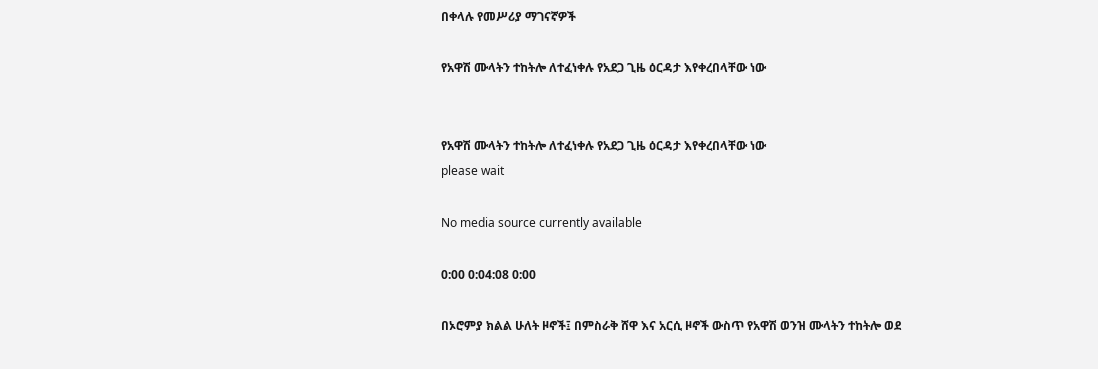በቀላሉ የመሥሪያ ማገናኛዎች

የአዋሽ ሙላትን ተከትሎ ለተፈነቀሉ የአደጋ ጊዜ ዕርዳታ እየቀረበላቸው ነው


የአዋሽ ሙላትን ተከትሎ ለተፈነቀሉ የአደጋ ጊዜ ዕርዳታ እየቀረበላቸው ነው
please wait

No media source currently available

0:00 0:04:08 0:00

በኦሮምያ ክልል ሁለት ዞኖች፤ በምስራቅ ሸዋ እና አርሲ ዞኖች ውስጥ የአዋሽ ወንዝ ሙላትን ተከትሎ ወደ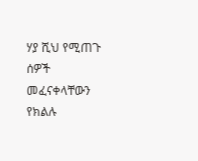ሃያ ሺህ የሚጠጉ ሰዎች መፈናቀላቸውን የክልሉ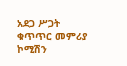አደጋ ሥጋት ቁጥጥር መምሪያ ኮሚሽን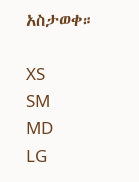አስታወቀ።

XS
SM
MD
LG